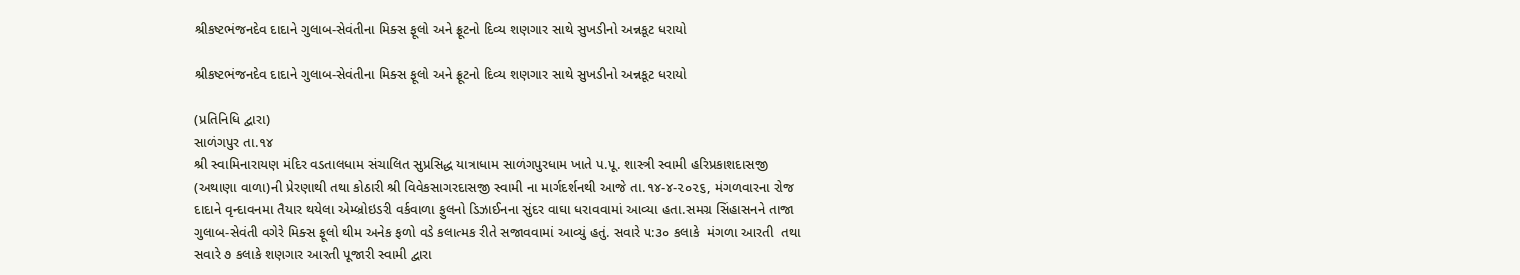શ્રીકષ્ટભંજનદેવ દાદાને ગુલાબ-સેવંતીના મિક્સ ફૂલો અને ફ્રૂટનો દિવ્ય શણગાર સાથે સુખડીનો અન્નકૂટ ધરાયો

શ્રીકષ્ટભંજનદેવ દાદાને ગુલાબ-સેવંતીના મિક્સ ફૂલો અને ફ્રૂટનો દિવ્ય શણગાર સાથે સુખડીનો અન્નકૂટ ધરાયો

(પ્રતિનિધિ દ્વારા)
સાળંગપુર તા.૧૪
શ્રી સ્વામિનારાયણ મંદિર વડતાલધામ સંચાલિત સુપ્રસિદ્ધ યાત્રાધામ સાળંગપુરધામ ખાતે પ.પૂ. શાસ્ત્રી સ્વામી હરિપ્રકાશદાસજી (અથાણા વાળા)ની પ્રેરણાથી તથા કોઠારી શ્રી વિવેકસાગરદાસજી સ્વામી ના માર્ગદર્શનથી આજે તા.૧૪-૪-૨૦૨૬, મંગળવારના રોજ દાદાને વૃન્દાવનમા તૈયાર થયેલા એમ્બ્રોઇડરી વર્કવાળા ફુલનો ડિઝાઈનના સુંદર વાઘા ધરાવવામાં આવ્યા હતા.સમગ્ર સિંહાસનને તાજા ગુલાબ-સેવંતી વગેરે મિક્સ ફૂલો થીમ અનેક ફળો વડે કલાત્મક રીતે સજાવવામાં આવ્યું હતું. સવારે ૫:૩૦ કલાકે  મંગળા આરતી  તથા સવારે ૭ કલાકે શણગાર આરતી પૂજારી સ્વામી દ્વારા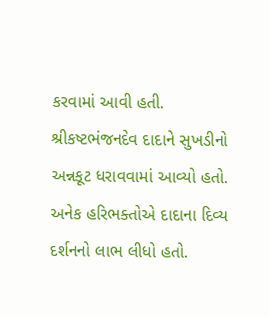કરવામાં આવી હતી. શ્રીકષ્ટભંજનદેવ દાદાને સુખડીનો અન્નકૂટ ધરાવવામાં આવ્યો હતો. અનેક હરિભક્તોએ દાદાના દિવ્ય દર્શનનો લાભ લીધો હતો.